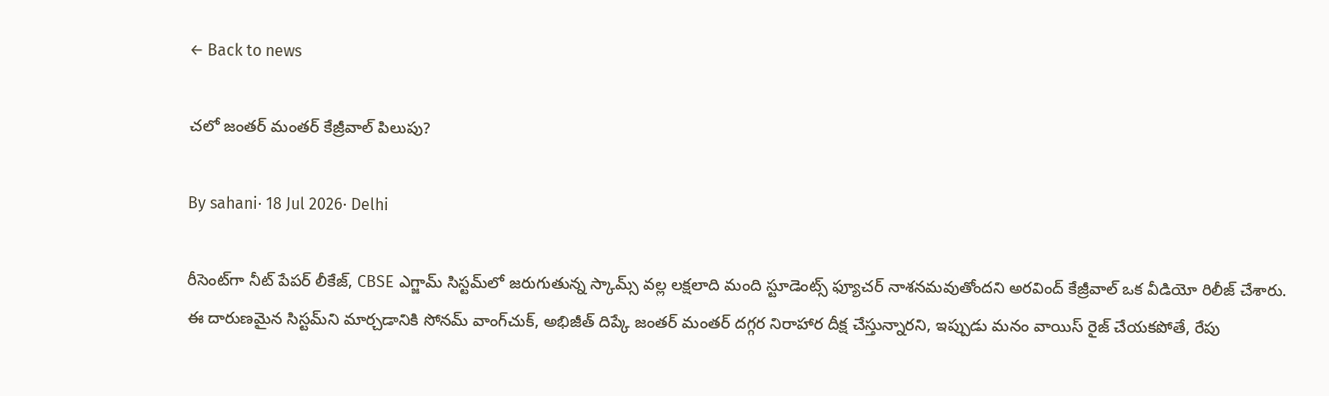← Back to news

చలో జంతర్ మంతర్ కేజ్రీవాల్ పిలుపు?

By sahani· 18 Jul 2026· Delhi

రీసెంట్‌గా నీట్ పేపర్ లీకేజ్, CBSE ఎగ్జామ్ సిస్టమ్‌లో జరుగుతున్న స్కామ్స్ వల్ల లక్షలాది మంది స్టూడెంట్స్ ఫ్యూచర్ నాశనమవుతోందని అరవింద్ కేజ్రీవాల్ ఒక వీడియో రిలీజ్ చేశారు. ఈ దారుణమైన సిస్టమ్‌ని మార్చడానికి సోనమ్ వాంగ్‌చుక్, అభిజీత్ దిప్కే జంతర్ మంతర్ దగ్గర నిరాహార దీక్ష చేస్తున్నారని, ఇప్పుడు మనం వాయిస్ రైజ్ చేయకపోతే, రేపు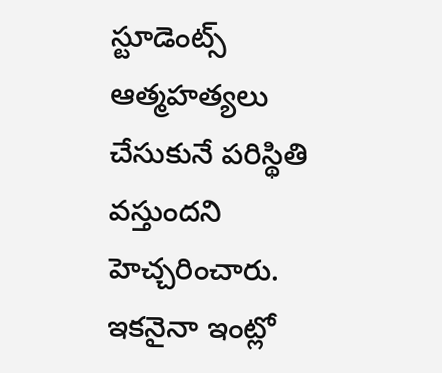స్టూడెంట్స్ ఆత్మహత్యలు చేసుకునే పరిస్థితి వస్తుందని హెచ్చరించారు. ఇకనైనా ఇంట్లో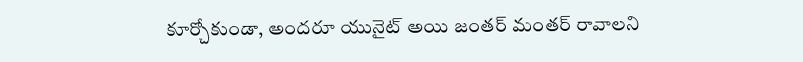కూర్చోకుండా, అందరూ యునైట్ అయి జంతర్ మంతర్ రావాలని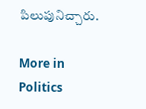పిలుపునిచ్చారు.

More in Politics